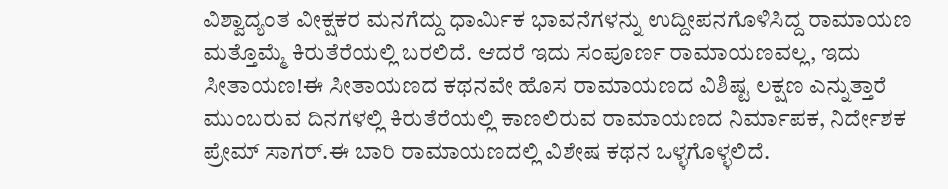ವಿಶ್ವಾದ್ಯಂತ ವೀಕ್ಷಕರ ಮನಗೆದ್ದು ಧಾರ್ಮಿಕ ಭಾವನೆಗಳನ್ನು ಉದ್ದೀಪನಗೊಳಿಸಿದ್ದ ರಾಮಾಯಣ ಮತ್ತೊಮ್ಮೆ ಕಿರುತೆರೆಯಲ್ಲಿ ಬರಲಿದೆ. ಆದರೆ ಇದು ಸಂಪೂರ್ಣ ರಾಮಾಯಣವಲ್ಲ, ಇದು ಸೀತಾಯಣ!ಈ ಸೀತಾಯಣದ ಕಥನವೇ ಹೊಸ ರಾಮಾಯಣದ ವಿಶಿಷ್ಟ ಲಕ್ಷಣ ಎನ್ನುತ್ತಾರೆ ಮುಂಬರುವ ದಿನಗಳಲ್ಲಿ ಕಿರುತೆರೆಯಲ್ಲಿ ಕಾಣಲಿರುವ ರಾಮಾಯಣದ ನಿರ್ಮಾಪಕ, ನಿರ್ದೇಶಕ ಪ್ರೇಮ್ ಸಾಗರ್.ಈ ಬಾರಿ ರಾಮಾಯಣದಲ್ಲಿ ವಿಶೇಷ ಕಥನ ಒಳ್ಳಗೊಳ್ಳಲಿದೆ.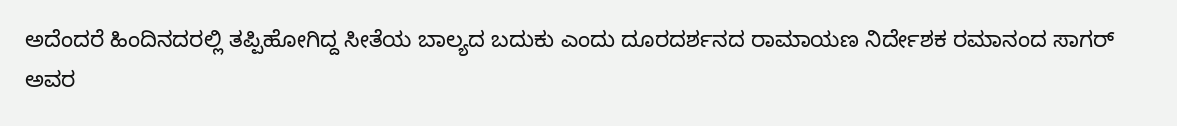ಅದೆಂದರೆ ಹಿಂದಿನದರಲ್ಲಿ ತಪ್ಪಿಹೋಗಿದ್ದ ಸೀತೆಯ ಬಾಲ್ಯದ ಬದುಕು ಎಂದು ದೂರದರ್ಶನದ ರಾಮಾಯಣ ನಿರ್ದೇಶಕ ರಮಾನಂದ ಸಾಗರ್ ಅವರ